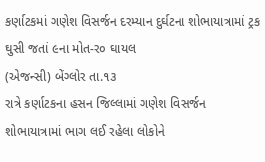કર્ણાટકમાં ગણેશ વિસર્જન દરમ્યાન દુર્ઘટના શોભાયાત્રામાં ટ્રક ઘુસી જતાં ૯ના મોત-ર૦ ઘાયલ
(એજન્સી) બેંગ્લોર તા.૧૩
રાત્રે કર્ણાટકના હસન જિલ્લામાં ગણેશ વિસર્જન શોભાયાત્રામાં ભાગ લઈ રહેલા લોકોને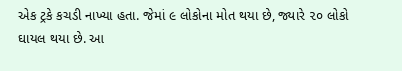એક ટ્રકે કચડી નાખ્યા હતા. જેમાં ૯ લોકોના મોત થયા છે, જ્યારે ૨૦ લોકો ઘાયલ થયા છે. આ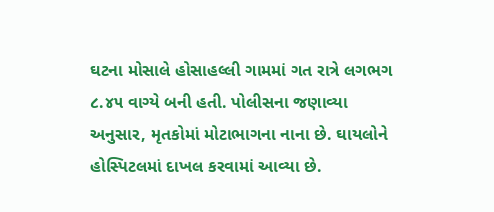ઘટના મોસાલે હોસાહલ્લી ગામમાં ગત રાત્રે લગભગ ૮.૪૫ વાગ્યે બની હતી. પોલીસના જણાવ્યા અનુસાર, મૃતકોમાં મોટાભાગના નાના છે. ઘાયલોને હોસ્પિટલમાં દાખલ કરવામાં આવ્યા છે.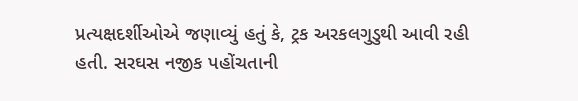પ્રત્યક્ષદર્શીઓએ જણાવ્યું હતું કે, ટ્રક અરકલગુડુથી આવી રહી હતી. સરઘસ નજીક પહોંચતાની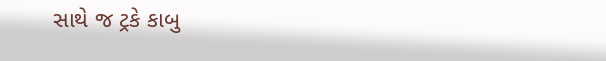સાથે જ ટ્રકે કાબુ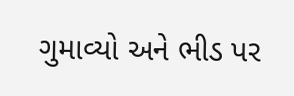ગુમાવ્યો અને ભીડ પર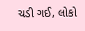ચડી ગઈ, લોકો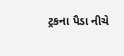ટ્રકના પૈડા નીચે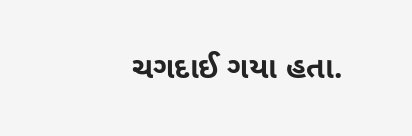ચગદાઈ ગયા હતા.